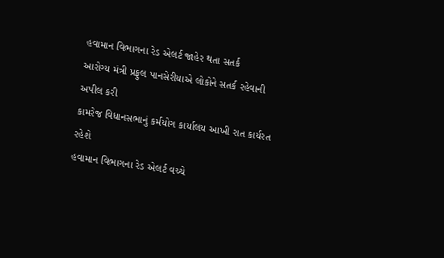હવામાન વિભાગના રેડ એલર્ટ જાહેર થતા સતર્ક
આરોગ્ય મંત્રી પ્રફુલ પાનસેરીયાએ લોકોને સતર્ક રહેવાની અપીલ કરી
કામરેજ વિધાનસભાનું કર્મયોગ કાર્યાલય આખી રાત કાર્યરત રહેશે
હવામાન વિભાગના રેડ એલર્ટ વચ્ચે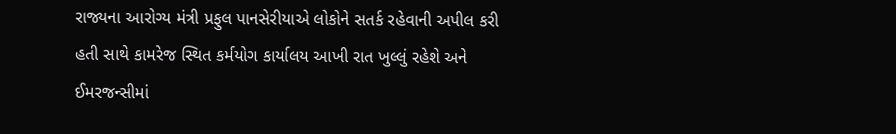રાજ્યના આરોગ્ય મંત્રી પ્રફુલ પાનસેરીયાએ લોકોને સતર્ક રહેવાની અપીલ કરી હતી સાથે કામરેજ સ્થિત કર્મયોગ કાર્યાલય આખી રાત ખુલ્લું રહેશે અને ઈમરજન્સીમાં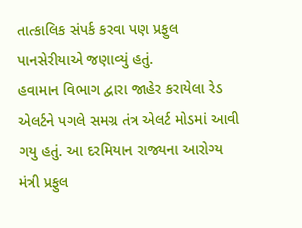તાત્કાલિક સંપર્ક કરવા પણ પ્રફુલ પાનસેરીયાએ જણાવ્યું હતું.
હવામાન વિભાગ દ્વારા જાહેર કરાયેલા રેડ એલર્ટને પગલે સમગ્ર તંત્ર એલર્ટ મોડમાં આવી ગયુ હતું. આ દરમિયાન રાજ્યના આરોગ્ય મંત્રી પ્રફુલ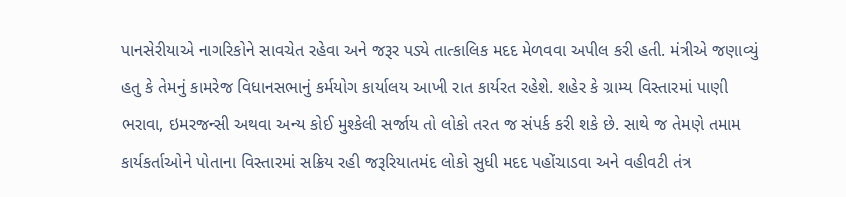પાનસેરીયાએ નાગરિકોને સાવચેત રહેવા અને જરૂર પડ્યે તાત્કાલિક મદદ મેળવવા અપીલ કરી હતી. મંત્રીએ જણાવ્યું હતુ કે તેમનું કામરેજ વિધાનસભાનું કર્મયોગ કાર્યાલય આખી રાત કાર્યરત રહેશે. શહેર કે ગ્રામ્ય વિસ્તારમાં પાણી ભરાવા, ઇમરજન્સી અથવા અન્ય કોઈ મુશ્કેલી સર્જાય તો લોકો તરત જ સંપર્ક કરી શકે છે. સાથે જ તેમણે તમામ કાર્યકર્તાઓને પોતાના વિસ્તારમાં સક્રિય રહી જરૂરિયાતમંદ લોકો સુધી મદદ પહોંચાડવા અને વહીવટી તંત્ર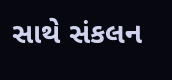સાથે સંકલન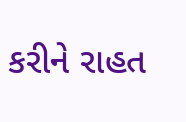કરીને રાહત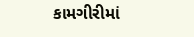કામગીરીમાં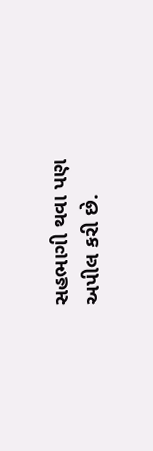સહભાગી થવા પણ અપીલ કરી છે.